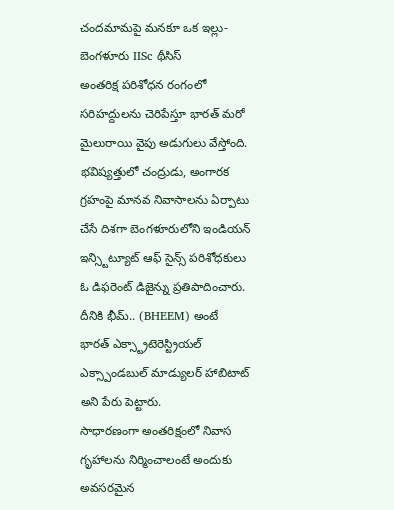చందమామపై మనకూ ఒక ఇల్లు- బెంగళూరు IISc థీసిస్
అంతరిక్ష పరిశోధన రంగంలో సరిహద్దులను చెరిపేస్తూ భారత్ మరో మైలురాయి వైపు అడుగులు వేస్తోంది. భవిష్యత్తులో చంద్రుడు, అంగారక గ్రహంపై మానవ నివాసాలను ఏర్పాటు చేసే దిశగా బెంగళూరులోని ఇండియన్ ఇన్స్టిట్యూట్ ఆఫ్ సైన్స్ పరిశోధకులు ఓ డిఫరెంట్ డిజైన్ను ప్రతిపాదించారు. దీనికి భీమ్.. (BHEEM) అంటే భారత్ ఎక్స్ట్రాటెరెస్ట్రియల్ ఎక్స్పాండబుల్ మాడ్యులర్ హాబిటాట్ అని పేరు పెట్టారు.
సాధారణంగా అంతరిక్షంలో నివాస గృహాలను నిర్మించాలంటే అందుకు అవసరమైన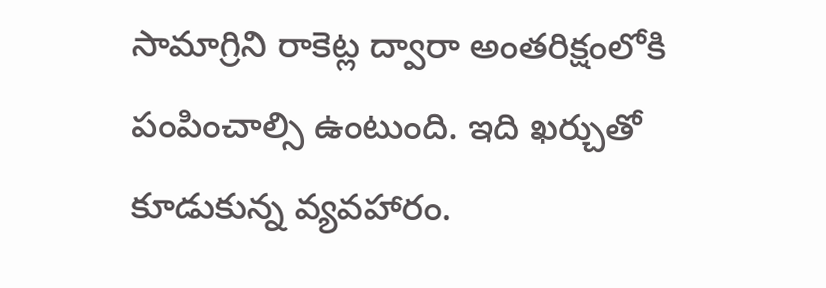సామాగ్రిని రాకెట్ల ద్వారా అంతరిక్షంలోకి పంపించాల్సి ఉంటుంది. ఇది ఖర్చుతో కూడుకున్న వ్యవహారం.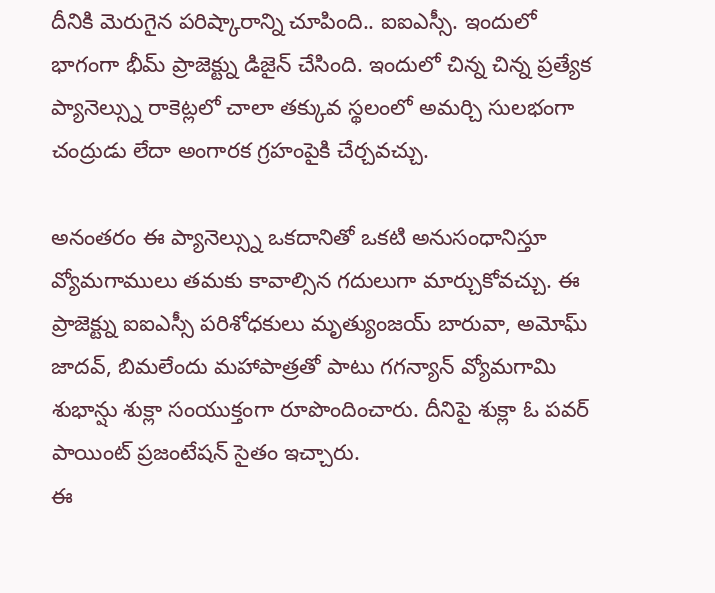దీనికి మెరుగైన పరిష్కారాన్ని చూపింది.. ఐఐఎస్సీ. ఇందులో భాగంగా భీమ్ ప్రాజెక్ట్ను డిజైన్ చేసింది. ఇందులో చిన్న చిన్న ప్రత్యేక ప్యానెల్స్ను రాకెట్లలో చాలా తక్కువ స్థలంలో అమర్చి సులభంగా చంద్రుడు లేదా అంగారక గ్రహంపైకి చేర్చవచ్చు.

అనంతరం ఈ ప్యానెల్స్ను ఒకదానితో ఒకటి అనుసంధానిస్తూ వ్యోమగాములు తమకు కావాల్సిన గదులుగా మార్చుకోవచ్చు. ఈ ప్రాజెక్ట్ను ఐఐఎస్సీ పరిశోధకులు మృత్యుంజయ్ బారువా, అమోఘ్ జాదవ్, బిమలేందు మహాపాత్రతో పాటు గగన్యాన్ వ్యోమగామి శుభాన్షు శుక్లా సంయుక్తంగా రూపొందించారు. దీనిపై శుక్లా ఓ పవర్ పాయింట్ ప్రజంటేషన్ సైతం ఇచ్చారు.
ఈ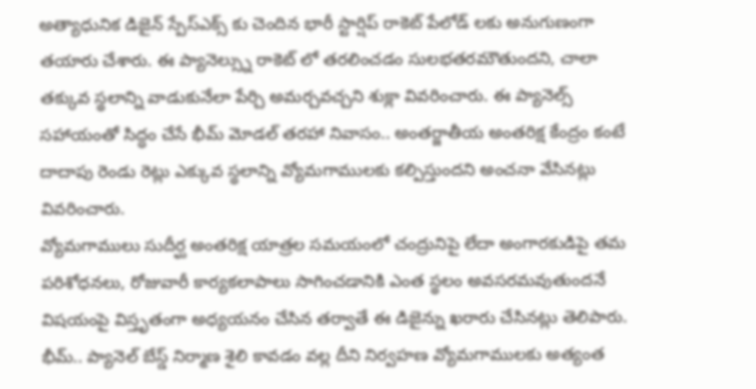అత్యాధునిక డిజైన్ స్పేస్ఎక్స్ కు చెందిన భారీ స్టార్షిప్ రాకెట్ పేలోడ్ లకు అనుగుణంగా తయారు చేశారు. ఈ ప్యానెల్స్ను రాకెట్ లో తరలించడం సులభతరమౌతుందని, చాలా తక్కువ స్థలాన్ని వాడుకునేలా పేర్చి అమర్చవచ్చని శుక్లా వివరించారు. ఈ ప్యానెల్స్ సహాయంతో సిద్ధం చేసే భీమ్ మోడల్ తరహా నివాసం.. అంతర్జాతీయ అంతరిక్ష కేంద్రం కంటే దాదాపు రెండు రెట్లు ఎక్కువ స్థలాన్ని వ్యోమగాములకు కల్పిస్తుందని అంచనా వేసినట్లు వివరించారు.
వ్యోమగాములు సుదీర్ఘ అంతరిక్ష యాత్రల సమయంలో చంద్రునిపై లేదా అంగారకుడిపై తమ పరిశోధనలు, రోజువారీ కార్యకలాపాలు సాగించడానికి ఎంత స్థలం అవసరమవుతుందనే విషయంపై విస్తృతంగా అధ్యయనం చేసిన తర్వాతే ఈ డిజైన్ను ఖరారు చేసినట్లు తెలిపారు. భీమ్.. ప్యానెల్ బేస్డ్ నిర్మాణ శైలి కావడం వల్ల దీని నిర్వహణ వ్యోమగాములకు అత్యంత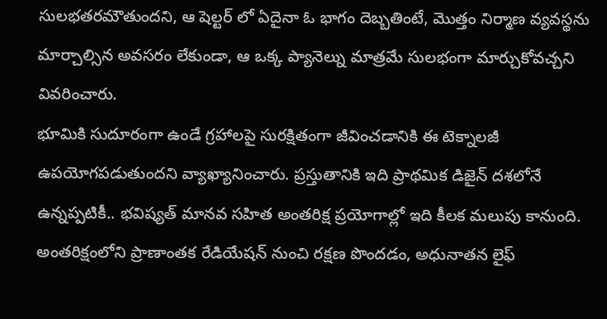సులభతరమౌతుందని, ఆ షెల్టర్ లో ఏదైనా ఓ భాగం దెబ్బతింటే, మొత్తం నిర్మాణ వ్యవస్థను మార్చాల్సిన అవసరం లేకుండా, ఆ ఒక్క ప్యానెల్ను మాత్రమే సులభంగా మార్చుకోవచ్చని వివరించారు.
భూమికి సుదూరంగా ఉండే గ్రహాలపై సురక్షితంగా జీవించడానికి ఈ టెక్నాలజీ ఉపయోగపడుతుందని వ్యాఖ్యానించారు. ప్రస్తుతానికి ఇది ప్రాథమిక డిజైన్ దశలోనే ఉన్నప్పటికీ.. భవిష్యత్ మానవ సహిత అంతరిక్ష ప్రయోగాల్లో ఇది కీలక మలుపు కానుంది. అంతరిక్షంలోని ప్రాణాంతక రేడియేషన్ నుంచి రక్షణ పొందడం, అధునాతన లైఫ్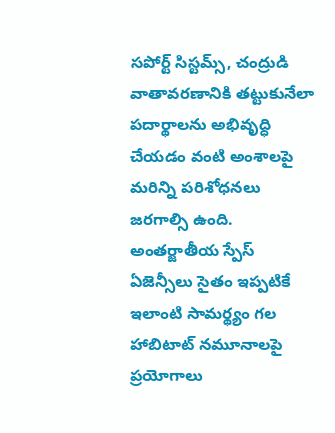సపోర్ట్ సిస్టమ్స్, చంద్రుడి వాతావరణానికి తట్టుకునేలా పదార్థాలను అభివృద్ధి చేయడం వంటి అంశాలపై మరిన్ని పరిశోధనలు జరగాల్సి ఉంది.
అంతర్జాతీయ స్పేస్ ఏజెన్సీలు సైతం ఇప్పటికే ఇలాంటి సామర్థ్యం గల హాబిటాట్ నమూనాలపై ప్రయోగాలు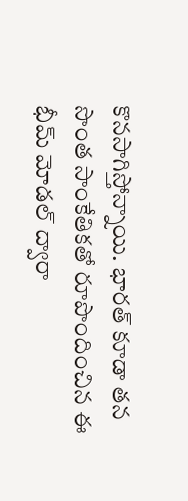కొనసాగిస్తోన్నాయి. భారత్ కూడా తన సొంత సాంకేతికతో రూపొందించిన ఈ భీమ్ మోడల్ ద్వారా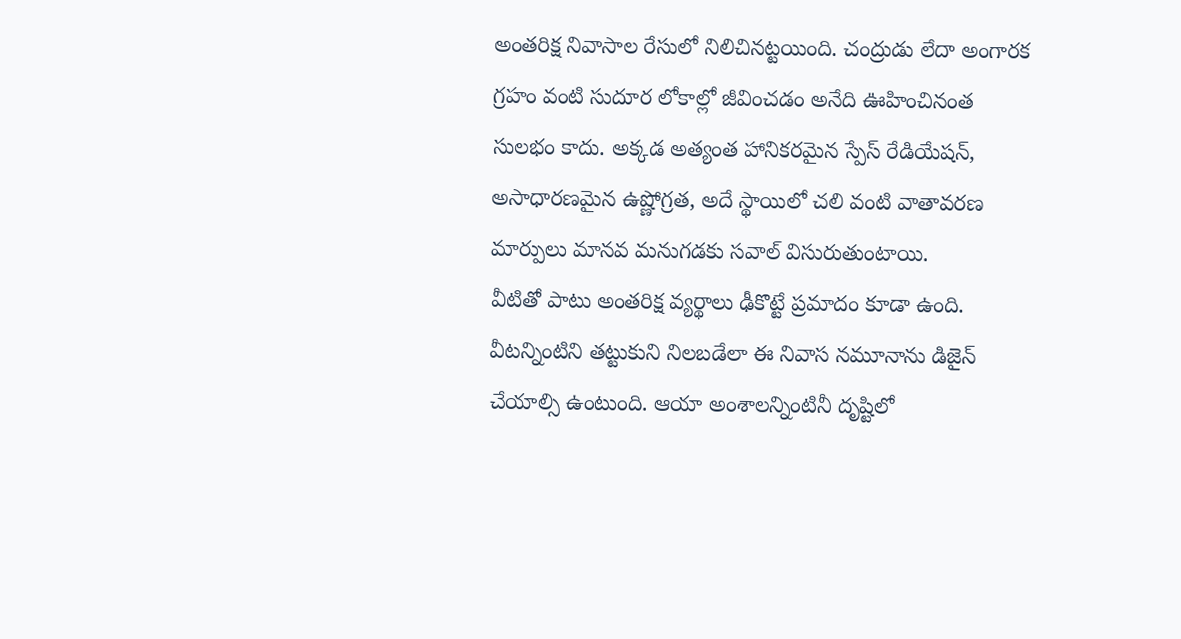అంతరిక్ష నివాసాల రేసులో నిలిచినట్టయింది. చంద్రుడు లేదా అంగారక గ్రహం వంటి సుదూర లోకాల్లో జీవించడం అనేది ఊహించినంత సులభం కాదు. అక్కడ అత్యంత హానికరమైన స్పేస్ రేడియేషన్, అసాధారణమైన ఉష్ణోగ్రత, అదే స్థాయిలో చలి వంటి వాతావరణ మార్పులు మానవ మనుగడకు సవాల్ విసురుతుంటాయి.
వీటితో పాటు అంతరిక్ష వ్యర్థాలు ఢీకొట్టే ప్రమాదం కూడా ఉంది. వీటన్నింటిని తట్టుకుని నిలబడేలా ఈ నివాస నమూనాను డిజైన్ చేయాల్సి ఉంటుంది. ఆయా అంశాలన్నింటినీ దృష్టిలో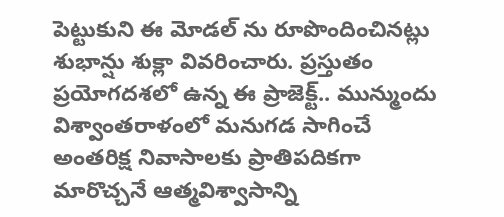పెట్టుకుని ఈ మోడల్ ను రూపొందించినట్లు శుభాన్షు శుక్లా వివరించారు. ప్రస్తుతం ప్రయోగదశలో ఉన్న ఈ ప్రాజెక్ట్.. మున్ముందు విశ్వాంతరాళంలో మనుగడ సాగించే అంతరిక్ష నివాసాలకు ప్రాతిపదికగా మారొచ్చనే ఆత్మవిశ్వాసాన్ని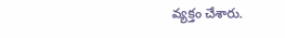వ్యక్తం చేశారు.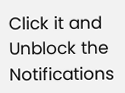Click it and Unblock the Notifications